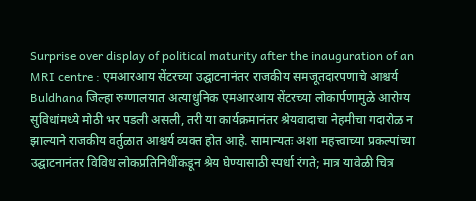Surprise over display of political maturity after the inauguration of an MRI centre : एमआरआय सेंटरच्या उद्घाटनानंतर राजकीय समजूतदारपणाचे आश्चर्य
Buldhana जिल्हा रुग्णालयात अत्याधुनिक एमआरआय सेंटरच्या लोकार्पणामुळे आरोग्य सुविधांमध्ये मोठी भर पडली असली, तरी या कार्यक्रमानंतर श्रेयवादाचा नेहमीचा गदारोळ न झाल्याने राजकीय वर्तुळात आश्चर्य व्यक्त होत आहे. सामान्यतः अशा महत्त्वाच्या प्रकल्पांच्या उद्घाटनानंतर विविध लोकप्रतिनिधींकडून श्रेय घेण्यासाठी स्पर्धा रंगते; मात्र यावेळी चित्र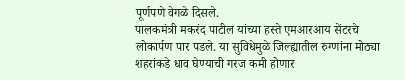पूर्णपणे वेगळे दिसले.
पालकमंत्री मकरंद पाटील यांच्या हस्ते एमआरआय सेंटरचे लोकार्पण पार पडले. या सुविधेमुळे जिल्ह्यातील रुग्णांना मोठ्या शहरांकडे धाव घेण्याची गरज कमी होणार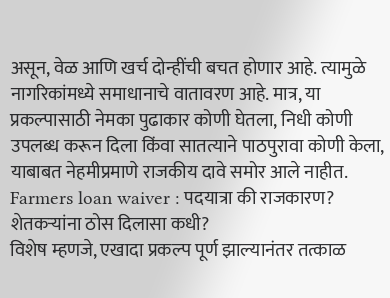असून, वेळ आणि खर्च दोन्हींची बचत होणार आहे. त्यामुळे नागरिकांमध्ये समाधानाचे वातावरण आहे. मात्र, या प्रकल्पासाठी नेमका पुढाकार कोणी घेतला, निधी कोणी उपलब्ध करून दिला किंवा सातत्याने पाठपुरावा कोणी केला, याबाबत नेहमीप्रमाणे राजकीय दावे समोर आले नाहीत.
Farmers loan waiver : पदयात्रा की राजकारण? शेतकऱ्यांना ठोस दिलासा कधी?
विशेष म्हणजे, एखादा प्रकल्प पूर्ण झाल्यानंतर तत्काळ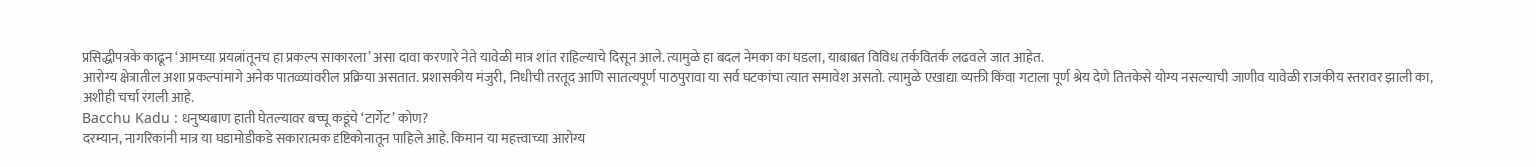प्रसिद्धीपत्रके काढून ‘आमच्या प्रयत्नांतूनच हा प्रकल्प साकारला’ असा दावा करणारे नेते यावेळी मात्र शांत राहिल्याचे दिसून आले. त्यामुळे हा बदल नेमका का घडला, याबाबत विविध तर्कवितर्क लढवले जात आहेत.
आरोग्य क्षेत्रातील अशा प्रकल्पांमागे अनेक पातळ्यांवरील प्रक्रिया असतात. प्रशासकीय मंजुरी, निधीची तरतूद आणि सातत्यपूर्ण पाठपुरावा या सर्व घटकांचा त्यात समावेश असतो. त्यामुळे एखाद्या व्यक्ती किंवा गटाला पूर्ण श्रेय देणे तितकेसे योग्य नसल्याची जाणीव यावेळी राजकीय स्तरावर झाली का, अशीही चर्चा रंगली आहे.
Bacchu Kadu : धनुष्यबाण हाती घेतल्यावर बच्चू कडूंचे ‘टार्गेट’ कोण?
दरम्यान, नागरिकांनी मात्र या घडामोडीकडे सकारात्मक दृष्टिकोनातून पाहिले आहे. किमान या महत्त्वाच्या आरोग्य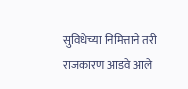सुविधेच्या निमित्ताने तरी राजकारण आडवे आले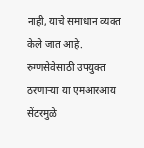नाही, याचे समाधान व्यक्त केले जात आहे. रुग्णसेवेसाठी उपयुक्त ठरणाऱ्या या एमआरआय सेंटरमुळे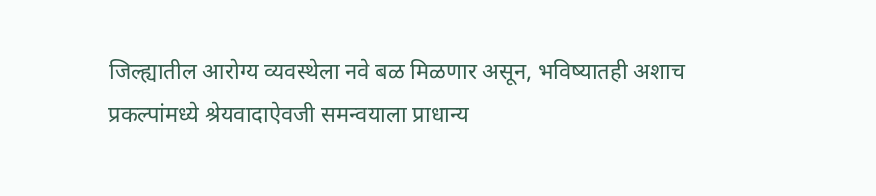जिल्ह्यातील आरोग्य व्यवस्थेला नवे बळ मिळणार असून, भविष्यातही अशाच प्रकल्पांमध्ये श्रेयवादाऐवजी समन्वयाला प्राधान्य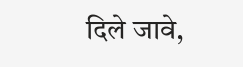दिले जावे,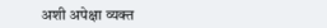अशी अपेक्षा व्यक्त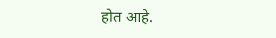होत आहे.